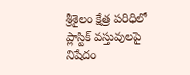శ్రీశైలం క్షేత్ర పరిధిలో ప్లాస్టిక్ వస్తువులపై నిషేదం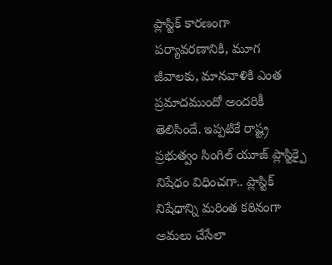ప్లాస్టిక్ కారణంగా పర్యావరణానికి, మూగ జీవాలకు, మానవాళికి ఎంత ప్రమాదముందో అందరికీ తెలిసిందే. ఇప్పటికే రాష్ట్ర ప్రభుత్వం సింగిల్ యూజ్ ప్లాస్టిక్పై నిషేధం విధించగా.. ప్లాస్టిక్ నిషేధాన్ని మరింత కఠినంగా అమలు చేసేలా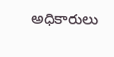అధికారులు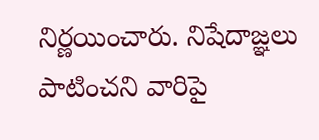నిర్ణయించారు. నిషేదాజ్ఞలు పాటించని వారిపై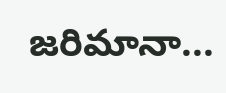జరిమానా...